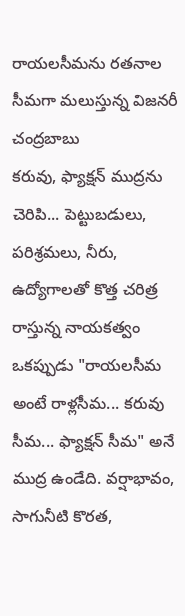రాయలసీమను రతనాల సీమగా మలుస్తున్న విజనరీ చంద్రబాబు
కరువు, ఫ్యాక్షన్ ముద్రను చెరిపి... పెట్టుబడులు, పరిశ్రమలు, నీరు, ఉద్యోగాలతో కొత్త చరిత్ర రాస్తున్న నాయకత్వం
ఒకప్పుడు "రాయలసీమ అంటే రాళ్లసీమ... కరువు సీమ... ఫ్యాక్షన్ సీమ" అనే ముద్ర ఉండేది. వర్షాభావం, సాగునీటి కొరత,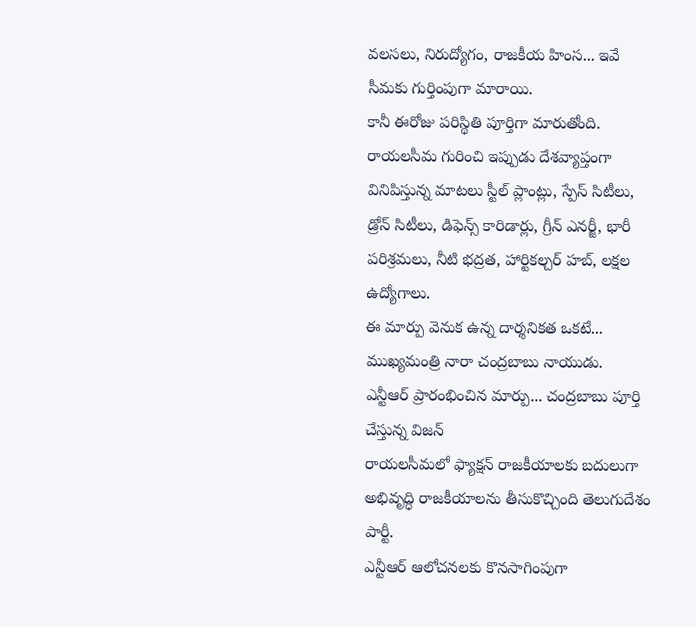వలసలు, నిరుద్యోగం, రాజకీయ హింస... ఇవే సీమకు గుర్తింపుగా మారాయి.
కానీ ఈరోజు పరిస్థితి పూర్తిగా మారుతోంది.
రాయలసీమ గురించి ఇప్పుడు దేశవ్యాప్తంగా వినిపిస్తున్న మాటలు స్టీల్ ప్లాంట్లు, స్పేస్ సిటీలు, డ్రోన్ సిటీలు, డిఫెన్స్ కారిడార్లు, గ్రీన్ ఎనర్జీ, భారీ పరిశ్రమలు, నీటి భద్రత, హార్టికల్చర్ హబ్, లక్షల ఉద్యోగాలు.
ఈ మార్పు వెనుక ఉన్న దార్శనికత ఒకటే... ముఖ్యమంత్రి నారా చంద్రబాబు నాయుడు.
ఎన్టీఆర్ ప్రారంభించిన మార్పు... చంద్రబాబు పూర్తి చేస్తున్న విజన్
రాయలసీమలో ఫ్యాక్షన్ రాజకీయాలకు బదులుగా అభివృద్ధి రాజకీయాలను తీసుకొచ్చింది తెలుగుదేశం పార్టీ.
ఎన్టీఆర్ ఆలోచనలకు కొనసాగింపుగా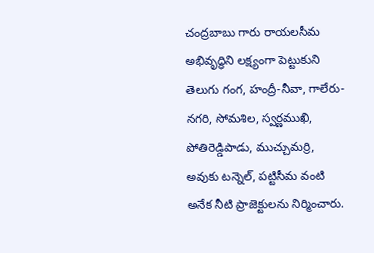చంద్రబాబు గారు రాయలసీమ అభివృద్ధిని లక్ష్యంగా పెట్టుకుని తెలుగు గంగ, హంద్రీ-నీవా, గాలేరు-నగరి, సోమశిల, స్వర్ణముఖి, పోతిరెడ్డిపాడు, ముచ్చుమర్రి, అవుకు టన్నెల్, పట్టిసీమ వంటి అనేక నీటి ప్రాజెక్టులను నిర్మించారు.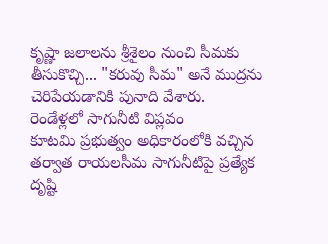కృష్ణా జలాలను శ్రీశైలం నుంచి సీమకు తీసుకొచ్చి... "కరువు సీమ" అనే ముద్రను చెరిపేయడానికి పునాది వేశారు.
రెండేళ్లలో సాగునీటి విప్లవం
కూటమి ప్రభుత్వం అధికారంలోకి వచ్చిన తర్వాత రాయలసీమ సాగునీటిపై ప్రత్యేక దృష్టి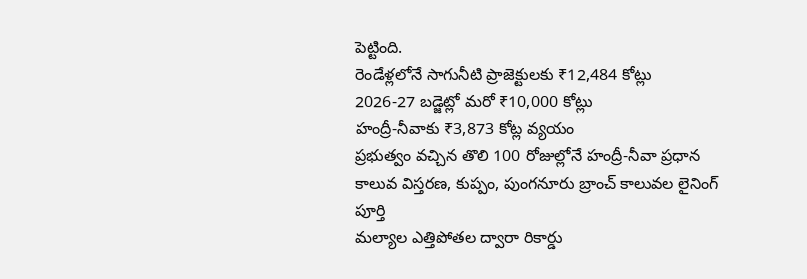పెట్టింది.
రెండేళ్లలోనే సాగునీటి ప్రాజెక్టులకు ₹12,484 కోట్లు
2026-27 బడ్జెట్లో మరో ₹10,000 కోట్లు
హంద్రీ-నీవాకు ₹3,873 కోట్ల వ్యయం
ప్రభుత్వం వచ్చిన తొలి 100 రోజుల్లోనే హంద్రీ-నీవా ప్రధాన కాలువ విస్తరణ, కుప్పం, పుంగనూరు బ్రాంచ్ కాలువల లైనింగ్ పూర్తి
మల్యాల ఎత్తిపోతల ద్వారా రికార్డు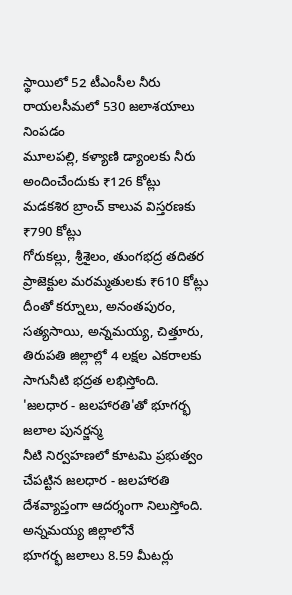స్థాయిలో 52 టీఎంసీల నీరు
రాయలసీమలో 530 జలాశయాలు నింపడం
మూలపల్లి, కళ్యాణి డ్యాంలకు నీరు అందించేందుకు ₹126 కోట్లు
మడకశిర బ్రాంచ్ కాలువ విస్తరణకు ₹790 కోట్లు
గోరుకల్లు, శ్రీశైలం, తుంగభద్ర తదితర ప్రాజెక్టుల మరమ్మతులకు ₹610 కోట్లు
దీంతో కర్నూలు, అనంతపురం, సత్యసాయి, అన్నమయ్య, చిత్తూరు, తిరుపతి జిల్లాల్లో 4 లక్షల ఎకరాలకు సాగునీటి భద్రత లభిస్తోంది.
'జలధార - జలహారతి'తో భూగర్భ జలాల పునర్జన్మ
నీటి నిర్వహణలో కూటమి ప్రభుత్వం చేపట్టిన జలధార - జలహారతి దేశవ్యాప్తంగా ఆదర్శంగా నిలుస్తోంది.
అన్నమయ్య జిల్లాలోనే
భూగర్భ జలాలు 8.59 మీటర్లు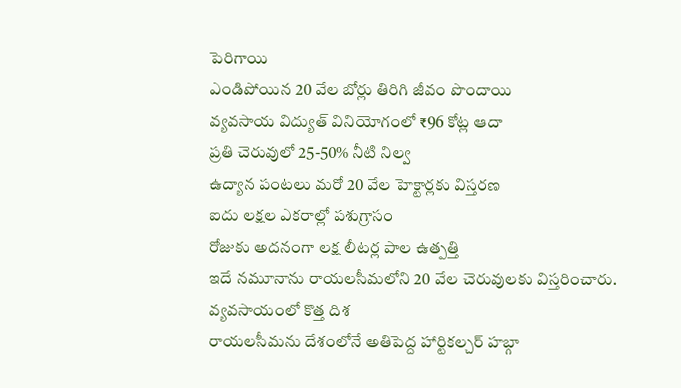పెరిగాయి
ఎండిపోయిన 20 వేల బోర్లు తిరిగి జీవం పొందాయి
వ్యవసాయ విద్యుత్ వినియోగంలో ₹96 కోట్ల ఆదా
ప్రతి చెరువులో 25-50% నీటి నిల్వ
ఉద్యాన పంటలు మరో 20 వేల హెక్టార్లకు విస్తరణ
ఐదు లక్షల ఎకరాల్లో పశుగ్రాసం
రోజుకు అదనంగా లక్ష లీటర్ల పాల ఉత్పత్తి
ఇదే నమూనాను రాయలసీమలోని 20 వేల చెరువులకు విస్తరించారు.
వ్యవసాయంలో కొత్త దిశ
రాయలసీమను దేశంలోనే అతిపెద్ద హార్టికల్చర్ హబ్గా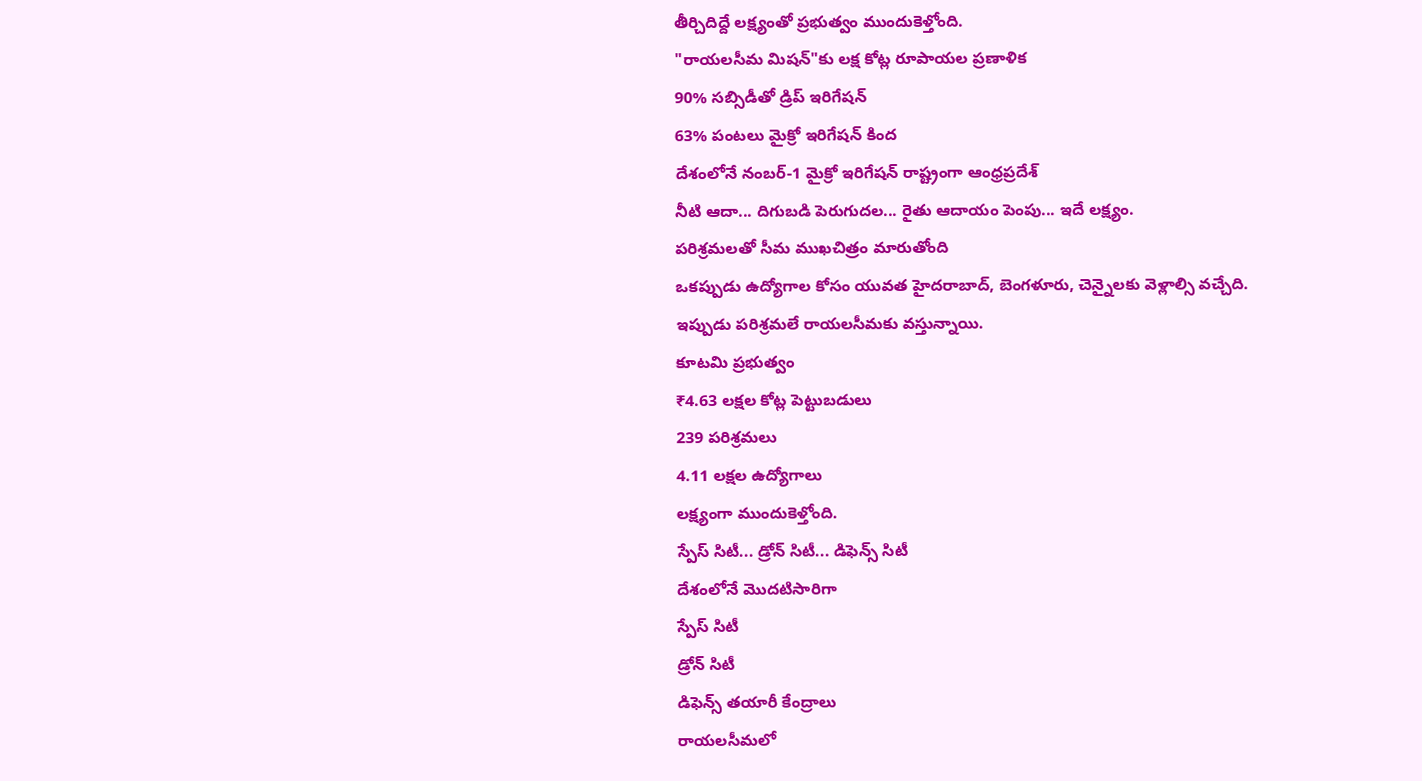తీర్చిదిద్దే లక్ష్యంతో ప్రభుత్వం ముందుకెళ్తోంది.
"రాయలసీమ మిషన్"కు లక్ష కోట్ల రూపాయల ప్రణాళిక
90% సబ్సిడీతో డ్రిప్ ఇరిగేషన్
63% పంటలు మైక్రో ఇరిగేషన్ కింద
దేశంలోనే నంబర్-1 మైక్రో ఇరిగేషన్ రాష్ట్రంగా ఆంధ్రప్రదేశ్
నీటి ఆదా... దిగుబడి పెరుగుదల... రైతు ఆదాయం పెంపు... ఇదే లక్ష్యం.
పరిశ్రమలతో సీమ ముఖచిత్రం మారుతోంది
ఒకప్పుడు ఉద్యోగాల కోసం యువత హైదరాబాద్, బెంగళూరు, చెన్నైలకు వెళ్లాల్సి వచ్చేది.
ఇప్పుడు పరిశ్రమలే రాయలసీమకు వస్తున్నాయి.
కూటమి ప్రభుత్వం
₹4.63 లక్షల కోట్ల పెట్టుబడులు
239 పరిశ్రమలు
4.11 లక్షల ఉద్యోగాలు
లక్ష్యంగా ముందుకెళ్తోంది.
స్పేస్ సిటీ... డ్రోన్ సిటీ... డిఫెన్స్ సిటీ
దేశంలోనే మొదటిసారిగా
స్పేస్ సిటీ
డ్రోన్ సిటీ
డిఫెన్స్ తయారీ కేంద్రాలు
రాయలసీమలో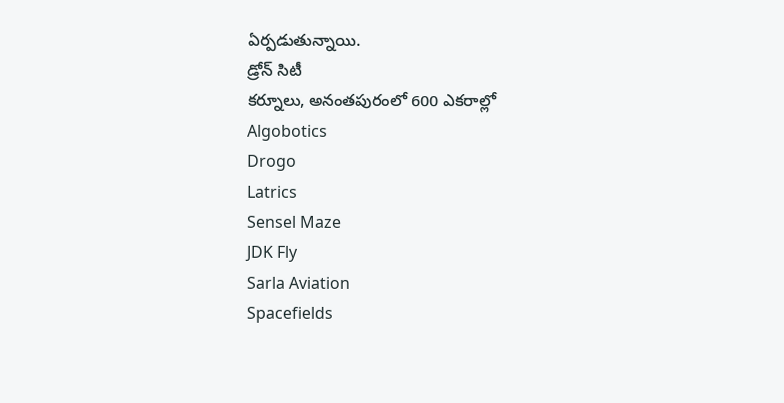ఏర్పడుతున్నాయి.
డ్రోన్ సిటీ
కర్నూలు, అనంతపురంలో 600 ఎకరాల్లో
Algobotics
Drogo
Latrics
Sensel Maze
JDK Fly
Sarla Aviation
Spacefields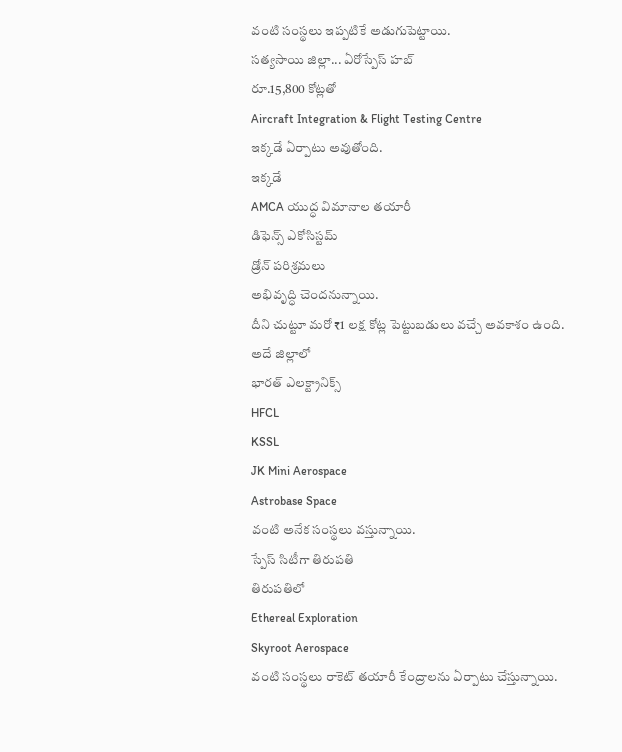వంటి సంస్థలు ఇప్పటికే అడుగుపెట్టాయి.
సత్యసాయి జిల్లా... ఏరోస్పేస్ హబ్
రూ.15,800 కోట్లతో
Aircraft Integration & Flight Testing Centre
ఇక్కడే ఏర్పాటు అవుతోంది.
ఇక్కడే
AMCA యుద్ధ విమానాల తయారీ
డిఫెన్స్ ఎకోసిస్టమ్
డ్రోన్ పరిశ్రమలు
అభివృద్ధి చెందనున్నాయి.
దీని చుట్టూ మరో ₹1 లక్ష కోట్ల పెట్టుబడులు వచ్చే అవకాశం ఉంది.
అదే జిల్లాలో
భారత్ ఎలక్ట్రానిక్స్
HFCL
KSSL
JK Mini Aerospace
Astrobase Space
వంటి అనేక సంస్థలు వస్తున్నాయి.
స్పేస్ సిటీగా తిరుపతి
తిరుపతిలో
Ethereal Exploration
Skyroot Aerospace
వంటి సంస్థలు రాకెట్ తయారీ కేంద్రాలను ఏర్పాటు చేస్తున్నాయి.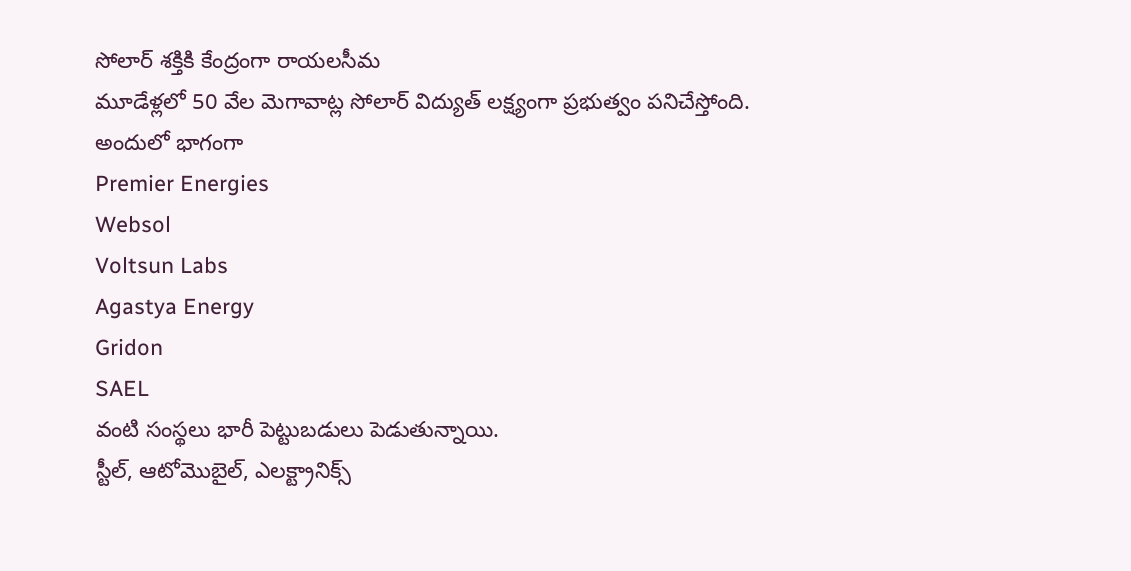సోలార్ శక్తికి కేంద్రంగా రాయలసీమ
మూడేళ్లలో 50 వేల మెగావాట్ల సోలార్ విద్యుత్ లక్ష్యంగా ప్రభుత్వం పనిచేస్తోంది.
అందులో భాగంగా
Premier Energies
Websol
Voltsun Labs
Agastya Energy
Gridon
SAEL
వంటి సంస్థలు భారీ పెట్టుబడులు పెడుతున్నాయి.
స్టీల్, ఆటోమొబైల్, ఎలక్ట్రానిక్స్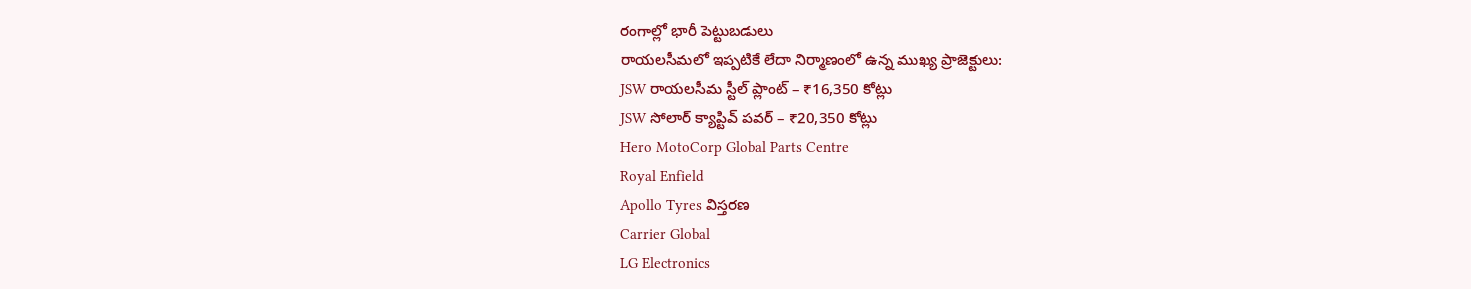రంగాల్లో భారీ పెట్టుబడులు
రాయలసీమలో ఇప్పటికే లేదా నిర్మాణంలో ఉన్న ముఖ్య ప్రాజెక్టులు:
JSW రాయలసీమ స్టీల్ ప్లాంట్ – ₹16,350 కోట్లు
JSW సోలార్ క్యాప్టివ్ పవర్ – ₹20,350 కోట్లు
Hero MotoCorp Global Parts Centre
Royal Enfield
Apollo Tyres విస్తరణ
Carrier Global
LG Electronics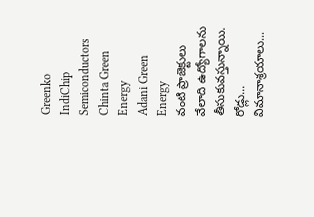Greenko
IndiChip Semiconductors
Chinta Green Energy
Adani Green Energy
వంటి ప్రాజెక్టులు వేలాది ఉద్యోగాలను తీసుకువస్తున్నాయి.
రోడ్లు... విమానాశ్రయాలు...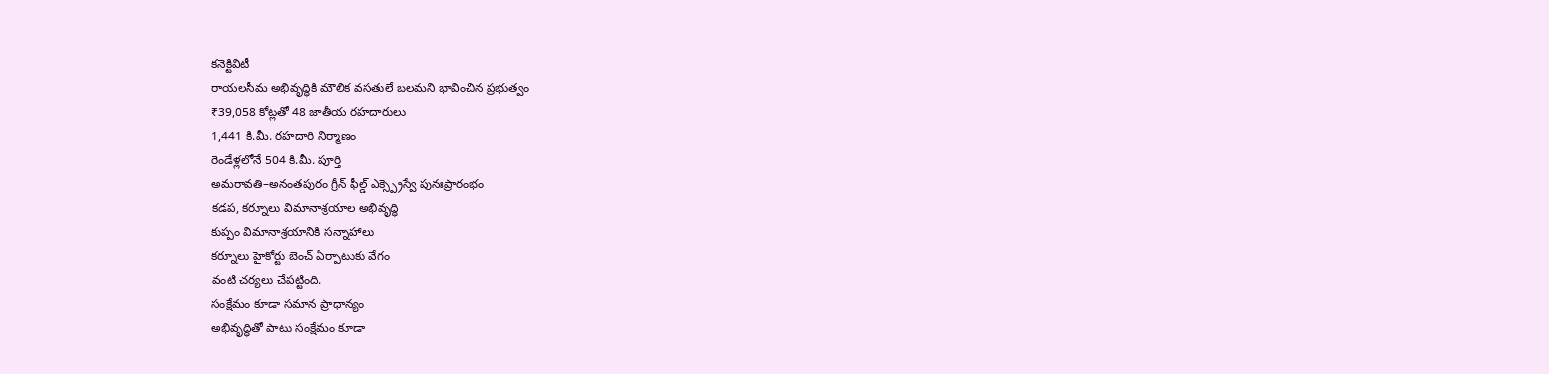కనెక్టివిటీ
రాయలసీమ అభివృద్ధికి మౌలిక వసతులే బలమని భావించిన ప్రభుత్వం
₹39,058 కోట్లతో 48 జాతీయ రహదారులు
1,441 కి.మీ. రహదారి నిర్మాణం
రెండేళ్లలోనే 504 కి.మీ. పూర్తి
అమరావతి–అనంతపురం గ్రీన్ ఫీల్డ్ ఎక్స్ప్రెస్వే పునఃప్రారంభం
కడప, కర్నూలు విమానాశ్రయాల అభివృద్ధి
కుప్పం విమానాశ్రయానికి సన్నాహాలు
కర్నూలు హైకోర్టు బెంచ్ ఏర్పాటుకు వేగం
వంటి చర్యలు చేపట్టింది.
సంక్షేమం కూడా సమాన ప్రాధాన్యం
అభివృద్ధితో పాటు సంక్షేమం కూడా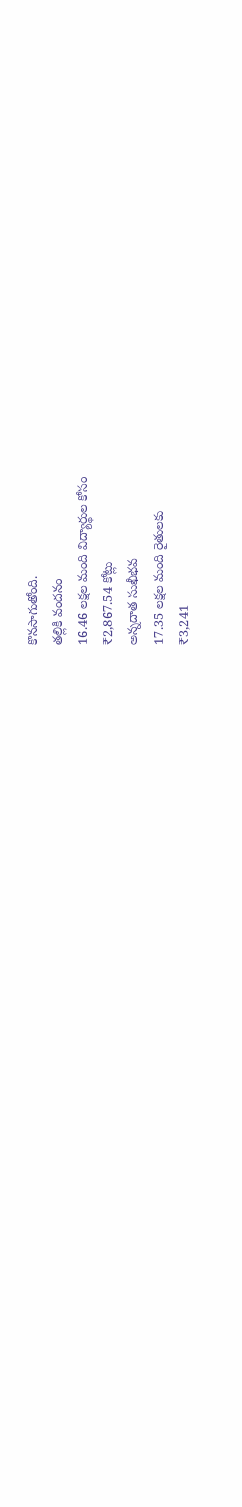కొనసాగుతోంది.
తల్లికి వందనం
16.46 లక్షల మంది విద్యార్థుల కోసం
₹2,867.54 కోట్లు
అన్నదాత సుఖీభవ
17.35 లక్షల మంది రైతులకు
₹3,241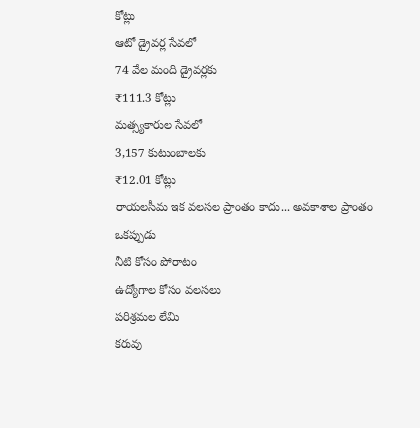కోట్లు
ఆటో డ్రైవర్ల సేవలో
74 వేల మంది డ్రైవర్లకు
₹111.3 కోట్లు
మత్స్యకారుల సేవలో
3,157 కుటుంబాలకు
₹12.01 కోట్లు
రాయలసీమ ఇక వలసల ప్రాంతం కాదు... అవకాశాల ప్రాంతం
ఒకప్పుడు
నీటి కోసం పోరాటం
ఉద్యోగాల కోసం వలసలు
పరిశ్రమల లేమి
కరువు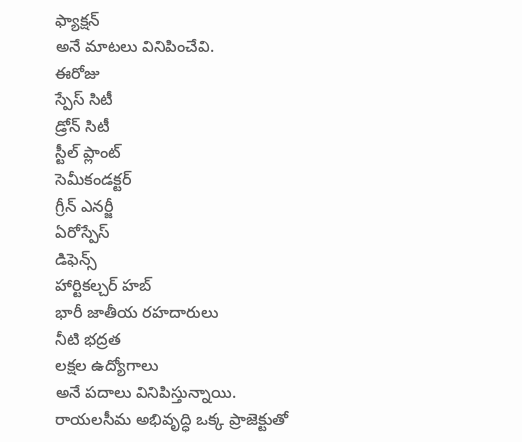ఫ్యాక్షన్
అనే మాటలు వినిపించేవి.
ఈరోజు
స్పేస్ సిటీ
డ్రోన్ సిటీ
స్టీల్ ప్లాంట్
సెమీకండక్టర్
గ్రీన్ ఎనర్జీ
ఏరోస్పేస్
డిఫెన్స్
హార్టికల్చర్ హబ్
భారీ జాతీయ రహదారులు
నీటి భద్రత
లక్షల ఉద్యోగాలు
అనే పదాలు వినిపిస్తున్నాయి.
రాయలసీమ అభివృద్ధి ఒక్క ప్రాజెక్టుతో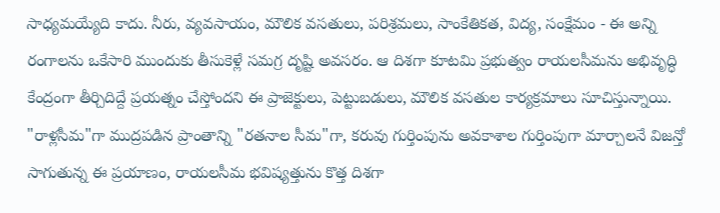సాధ్యమయ్యేది కాదు. నీరు, వ్యవసాయం, మౌలిక వసతులు, పరిశ్రమలు, సాంకేతికత, విద్య, సంక్షేమం - ఈ అన్ని రంగాలను ఒకేసారి ముందుకు తీసుకెళ్లే సమగ్ర దృష్టి అవసరం. ఆ దిశగా కూటమి ప్రభుత్వం రాయలసీమను అభివృద్ధి కేంద్రంగా తీర్చిదిద్దే ప్రయత్నం చేస్తోందని ఈ ప్రాజెక్టులు, పెట్టుబడులు, మౌలిక వసతుల కార్యక్రమాలు సూచిస్తున్నాయి.
"రాళ్లసీమ"గా ముద్రపడిన ప్రాంతాన్ని "రతనాల సీమ"గా, కరువు గుర్తింపును అవకాశాల గుర్తింపుగా మార్చాలనే విజన్తో సాగుతున్న ఈ ప్రయాణం, రాయలసీమ భవిష్యత్తును కొత్త దిశగా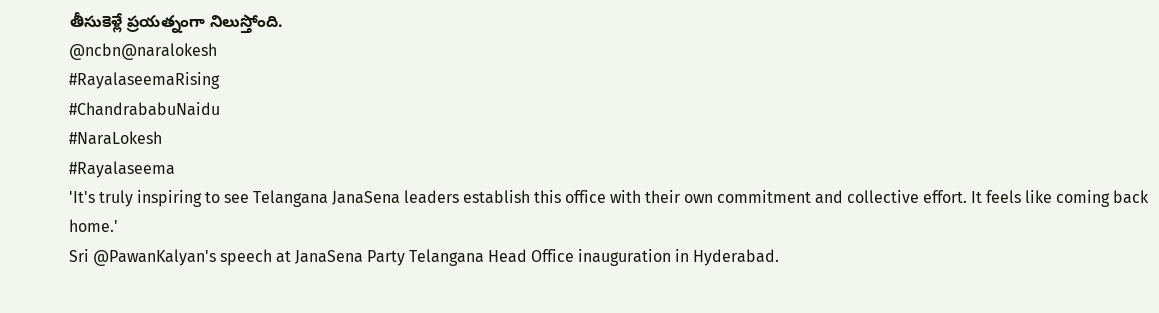తీసుకెళ్లే ప్రయత్నంగా నిలుస్తోంది.
@ncbn@naralokesh
#RayalaseemaRising
#ChandrababuNaidu
#NaraLokesh
#Rayalaseema
'It's truly inspiring to see Telangana JanaSena leaders establish this office with their own commitment and collective effort. It feels like coming back home.'
Sri @PawanKalyan's speech at JanaSena Party Telangana Head Office inauguration in Hyderabad.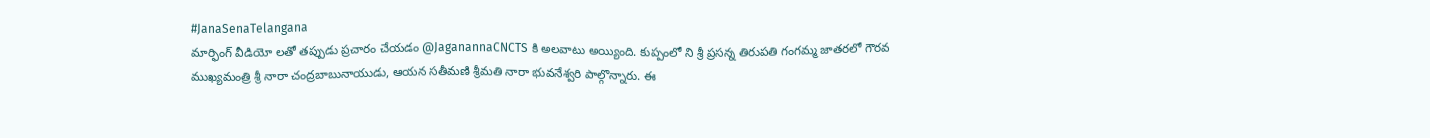#JanaSenaTelangana
మార్ఫింగ్ వీడియో లతో తప్పుడు ప్రచారం చేయడం @JaganannaCNCTS కి అలవాటు అయ్యింది. కుప్పంలో ని శ్రీ ప్రసన్న తిరుపతి గంగమ్మ జాతరలో గౌరవ ముఖ్యమంత్రి శ్రీ నారా చంద్రబాబునాయుడు, ఆయన సతీమణి శ్రీమతి నారా భువనేశ్వరి పాల్గొన్నారు. ఈ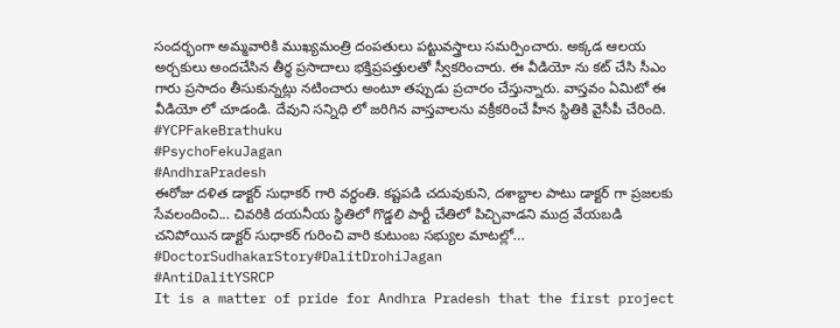సందర్భంగా అమ్మవారికి ముఖ్యమంత్రి దంపతులు పట్టువస్త్రాలు సమర్పించారు. అక్కడ ఆలయ అర్చకులు అందచేసిన తీర్థ ప్రసాదాలు భక్తిప్రపత్తులతో స్వీకరించారు. ఈ వీడియో ను కట్ చేసి సీఎం గారు ప్రసాదం తీసుకున్నట్లు నటించారు అంటూ తప్పుడు ప్రచారం చేస్తున్నారు. వాస్తవం ఏమిటో ఈ వీడియో లో చూడండి. దేవుని సన్నిధి లో జరిగిన వాస్తవాలను వక్రీకరించే హీన స్థితికి వైసీపీ చేరింది.
#YCPFakeBrathuku
#PsychoFekuJagan
#AndhraPradesh
ఈరోజు దళిత డాక్టర్ సుధాకర్ గారి వర్ధంతి. కష్టపడి చదువుకుని, దశాబ్దాల పాటు డాక్టర్ గా ప్రజలకు సేవలందించి... చివరికి దయనీయ స్థితిలో గొడ్డలి పార్టీ చేతిలో పిచ్చివాడని ముద్ర వేయబడి చనిపోయిన డాక్టర్ సుధాకర్ గురించి వారి కుటుంబ సభ్యుల మాటల్లో...
#DoctorSudhakarStory#DalitDrohiJagan
#AntiDalitYSRCP
It is a matter of pride for Andhra Pradesh that the first project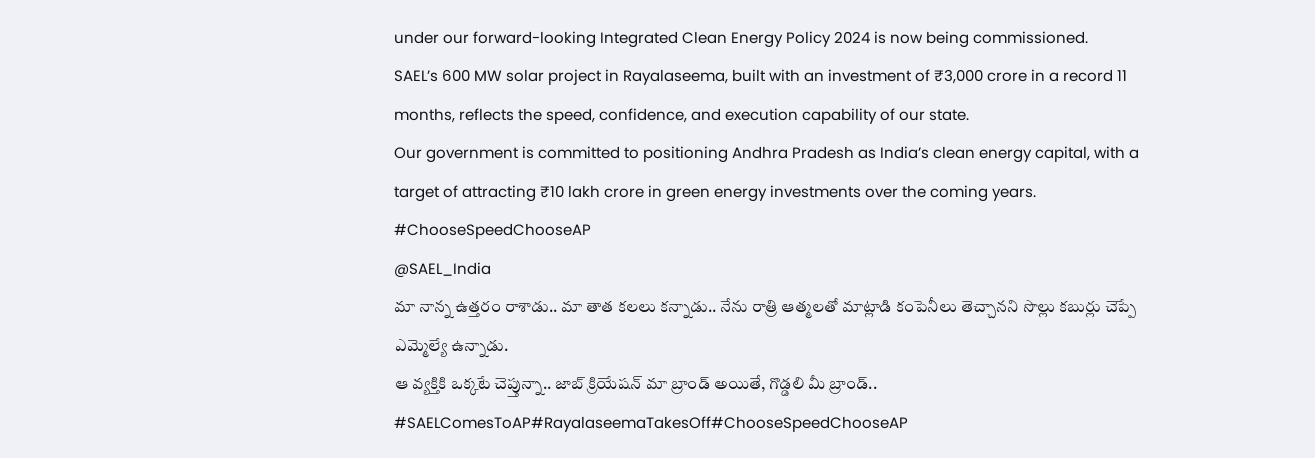under our forward-looking Integrated Clean Energy Policy 2024 is now being commissioned.
SAEL’s 600 MW solar project in Rayalaseema, built with an investment of ₹3,000 crore in a record 11 months, reflects the speed, confidence, and execution capability of our state.
Our government is committed to positioning Andhra Pradesh as India’s clean energy capital, with a target of attracting ₹10 lakh crore in green energy investments over the coming years.
#ChooseSpeedChooseAP
@SAEL_India
మా నాన్న ఉత్తరం రాశాడు.. మా తాత కలలు కన్నాడు.. నేను రాత్రి ఆత్మలతో మాట్లాడి కంపెనీలు తెచ్చానని సొల్లు కబుర్లు చెప్పే ఎమ్మెల్యే ఉన్నాడు.
ఆ వ్యక్తికి ఒక్కటే చెప్తున్నా.. జాబ్ క్రియేషన్ మా బ్రాండ్ అయితే, గొడ్డలి మీ బ్రాండ్..
#SAELComesToAP#RayalaseemaTakesOff#ChooseSpeedChooseAP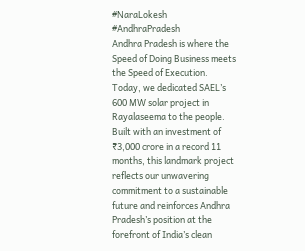#NaraLokesh
#AndhraPradesh
Andhra Pradesh is where the Speed of Doing Business meets the Speed of Execution. Today, we dedicated SAEL’s 600 MW solar project in Rayalaseema to the people.
Built with an investment of ₹3,000 crore in a record 11 months, this landmark project reflects our unwavering commitment to a sustainable future and reinforces Andhra Pradesh’s position at the forefront of India’s clean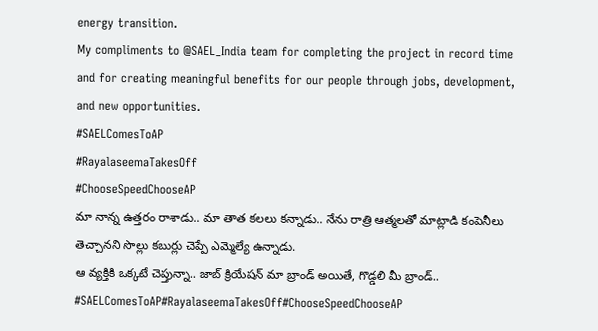energy transition.
My compliments to @SAEL_India team for completing the project in record time and for creating meaningful benefits for our people through jobs, development, and new opportunities.
#SAELComesToAP
#RayalaseemaTakesOff
#ChooseSpeedChooseAP
మా నాన్న ఉత్తరం రాశాడు.. మా తాత కలలు కన్నాడు.. నేను రాత్రి ఆత్మలతో మాట్లాడి కంపెనీలు తెచ్చానని సొల్లు కబుర్లు చెప్పే ఎమ్మెల్యే ఉన్నాడు.
ఆ వ్యక్తికి ఒక్కటే చెప్తున్నా.. జాబ్ క్రియేషన్ మా బ్రాండ్ అయితే, గొడ్డలి మీ బ్రాండ్..
#SAELComesToAP#RayalaseemaTakesOff#ChooseSpeedChooseAP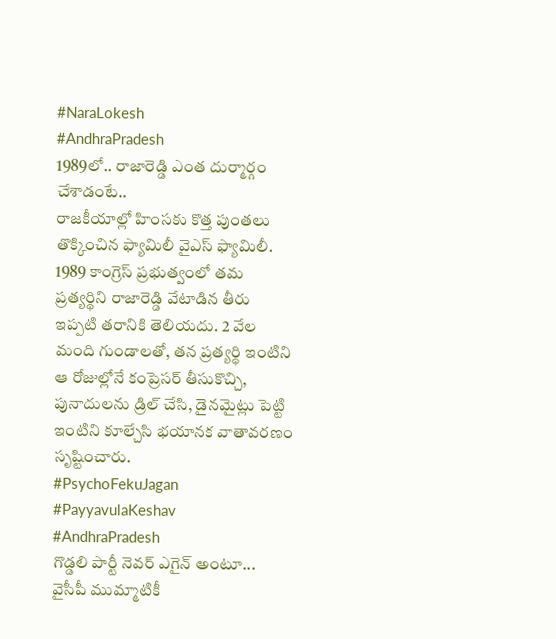#NaraLokesh
#AndhraPradesh
1989లో.. రాజారెడ్డి ఎంత దుర్మార్గం చేశాడంటే..
రాజకీయాల్లో హింసకు కొత్త పుంతలు తొక్కించిన ఫ్యామిలీ వైఎస్ ఫ్యామిలీ. 1989 కాంగ్రెస్ ప్రభుత్వంలో తమ ప్రత్యర్థిని రాజారెడ్డి వేటాడిన తీరు ఇప్పటి తరానికి తెలియదు. 2 వేల మంది గుండాలతో, తన ప్రత్యర్థి ఇంటిని ఆ రోజుల్లోనే కంప్రెసర్ తీసుకొచ్చి, పునాదులను డ్రిల్ చేసి, డైనమైట్లు పెట్టి ఇంటిని కూల్చేసి భయానక వాతావరణం సృష్టించారు.
#PsychoFekuJagan
#PayyavulaKeshav
#AndhraPradesh
గొడ్డలి పార్టీ నెవర్ ఎగైన్ అంటూ...
వైసీపీ ముమ్మాటికీ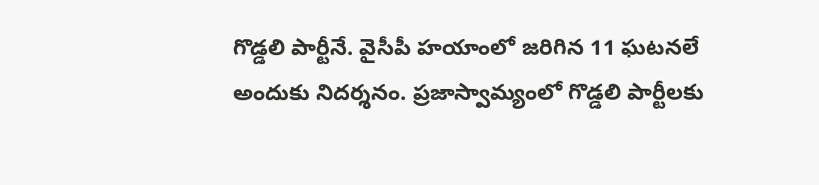గొడ్డలి పార్టీనే. వైసీపీ హయాంలో జరిగిన 11 ఘటనలే అందుకు నిదర్శనం. ప్రజాస్వామ్యంలో గొడ్డలి పార్టీలకు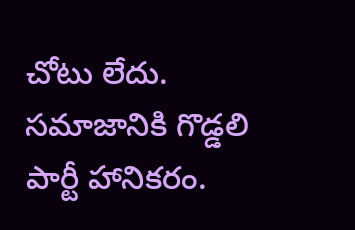చోటు లేదు. సమాజానికి గొడ్డలి పార్టీ హానికరం.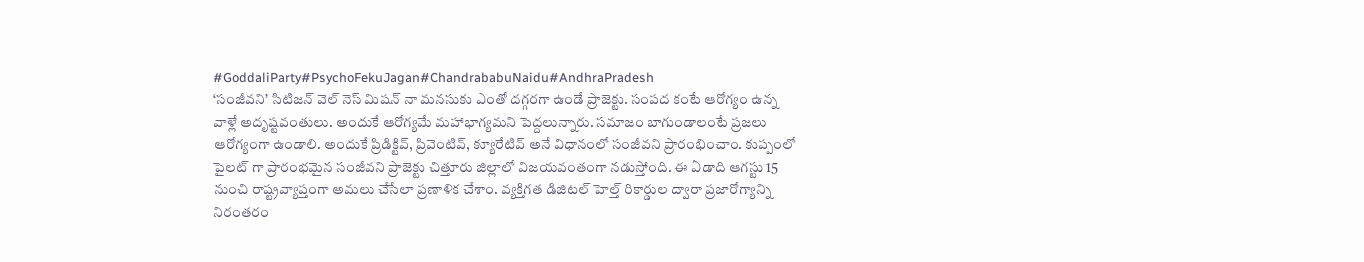#GoddaliParty#PsychoFekuJagan#ChandrababuNaidu#AndhraPradesh
‘సంజీవని’ సిటిజన్ వెల్ నెస్ మిషన్ నా మనసుకు ఎంతో దగ్గరగా ఉండే ప్రాజెక్టు. సంపద కంటే ఆరోగ్యం ఉన్న వాళ్లే అదృష్టవంతులు. అందుకే ఆరోగ్యమే మహాభాగ్యమని పెద్దలున్నారు. సమాజం బాగుండాలంటే ప్రజలు ఆరోగ్యంగా ఉండాలి. అందుకే ప్రిడిక్టివ్, ప్రివెంటివ్, క్యూరేటివ్ అనే విధానంలో సంజీవని ప్రారంభించాం. కుప్పంలో పైలట్ గా ప్రారంభమైన సంజీవని ప్రాజెక్టు చిత్తూరు జిల్లాలో విజయవంతంగా నడుస్తోంది. ఈ ఏడాది ఆగస్టు 15 నుంచి రాష్ట్రవ్యాప్తంగా అమలు చేసేలా ప్రణాళిక చేశాం. వ్యక్తిగత డిజిటల్ హెల్త్ రికార్డుల ద్వారా ప్రజారోగ్యాన్ని నిరంతరం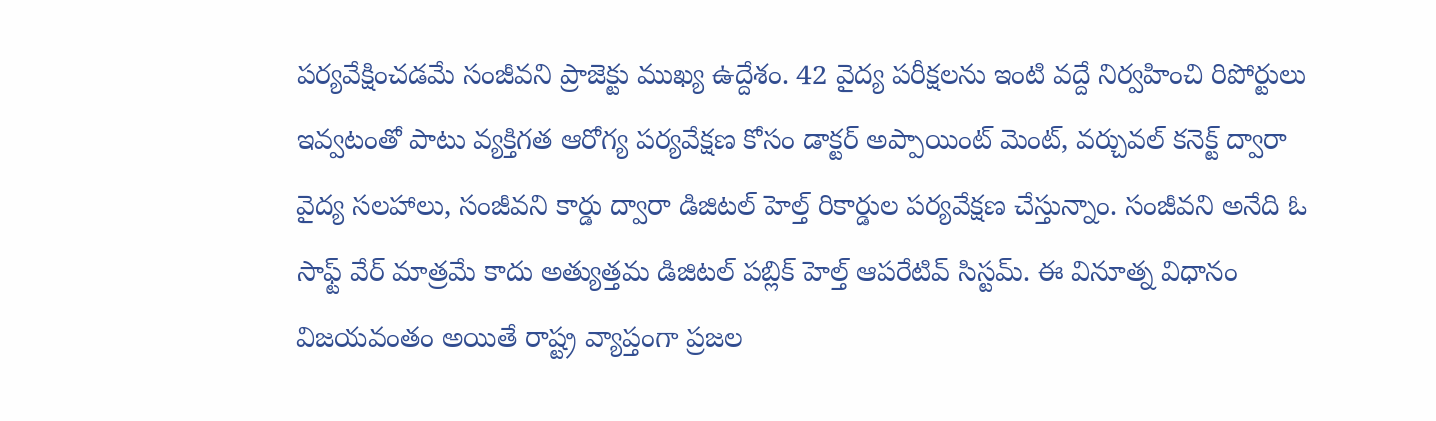పర్యవేక్షించడమే సంజీవని ప్రాజెక్టు ముఖ్య ఉద్దేశం. 42 వైద్య పరీక్షలను ఇంటి వద్దే నిర్వహించి రిపోర్టులు ఇవ్వటంతో పాటు వ్యక్తిగత ఆరోగ్య పర్యవేక్షణ కోసం డాక్టర్ అప్పాయింట్ మెంట్, వర్చువల్ కనెక్ట్ ద్వారా వైద్య సలహాలు, సంజీవని కార్డు ద్వారా డిజిటల్ హెల్త్ రికార్డుల పర్యవేక్షణ చేస్తున్నాం. సంజీవని అనేది ఓ సాఫ్ట్ వేర్ మాత్రమే కాదు అత్యుత్తమ డిజిటల్ పబ్లిక్ హెల్త్ ఆపరేటివ్ సిస్టమ్. ఈ వినూత్న విధానం విజయవంతం అయితే రాష్ట్ర వ్యాప్తంగా ప్రజల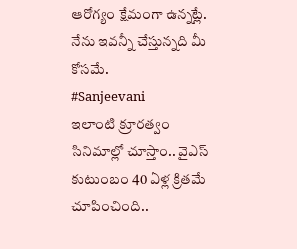ఆరోగ్యం క్షేమంగా ఉన్నట్లే. నేను ఇవన్నీ చేస్తున్నది మీ కోసమే.
#Sanjeevani
ఇలాంటి క్రూరత్వం సినిమాల్లో చూస్తాం.. వైఎస్ కుటుంబం 40 ఏళ్ల క్రితమే చూపించింది..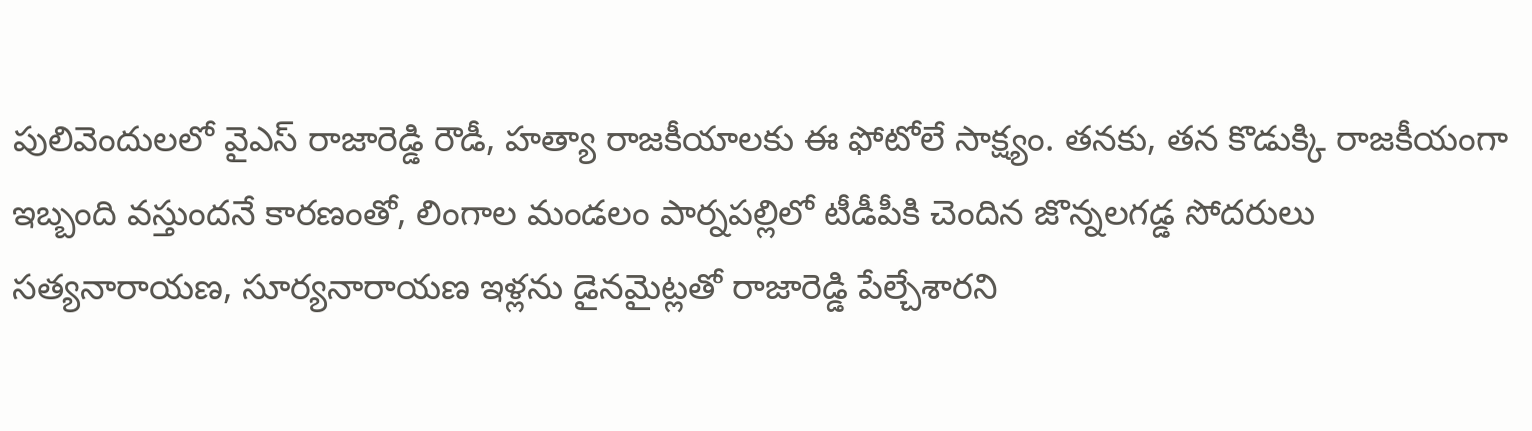పులివెందులలో వైఎస్ రాజారెడ్డి రౌడీ, హత్యా రాజకీయాలకు ఈ ఫోటోలే సాక్ష్యం. తనకు, తన కొడుక్కి రాజకీయంగా ఇబ్బంది వస్తుందనే కారణంతో, లింగాల మండలం పార్నపల్లిలో టీడీపీకి చెందిన జొన్నలగడ్డ సోదరులు సత్యనారాయణ, సూర్యనారాయణ ఇళ్లను డైనమైట్లతో రాజారెడ్డి పేల్చేశారని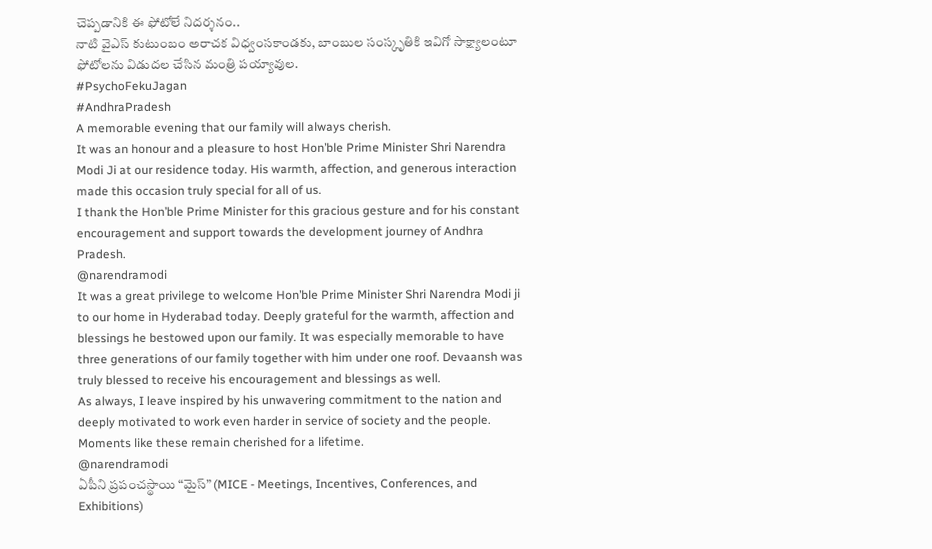చెప్పడానికి ఈ ఫోటోలే నిదర్శనం..
నాటి వైఎస్ కుటుంబం అరాచక విధ్వంసకాండకు, బాంబుల సంస్కృతికి ఇవిగో సాక్ష్యాలంటూ ఫోటోలను విడుదల చేసిన మంత్రి పయ్యావుల.
#PsychoFekuJagan
#AndhraPradesh
A memorable evening that our family will always cherish.
It was an honour and a pleasure to host Hon’ble Prime Minister Shri Narendra Modi Ji at our residence today. His warmth, affection, and generous interaction made this occasion truly special for all of us.
I thank the Hon’ble Prime Minister for this gracious gesture and for his constant encouragement and support towards the development journey of Andhra Pradesh.
@narendramodi
It was a great privilege to welcome Hon’ble Prime Minister Shri Narendra Modi ji to our home in Hyderabad today. Deeply grateful for the warmth, affection and blessings he bestowed upon our family. It was especially memorable to have three generations of our family together with him under one roof. Devaansh was truly blessed to receive his encouragement and blessings as well.
As always, I leave inspired by his unwavering commitment to the nation and deeply motivated to work even harder in service of society and the people. Moments like these remain cherished for a lifetime.
@narendramodi
ఏపీని ప్రపంచస్థాయి “మైస్” (MICE - Meetings, Incentives, Conferences, and Exhibitions)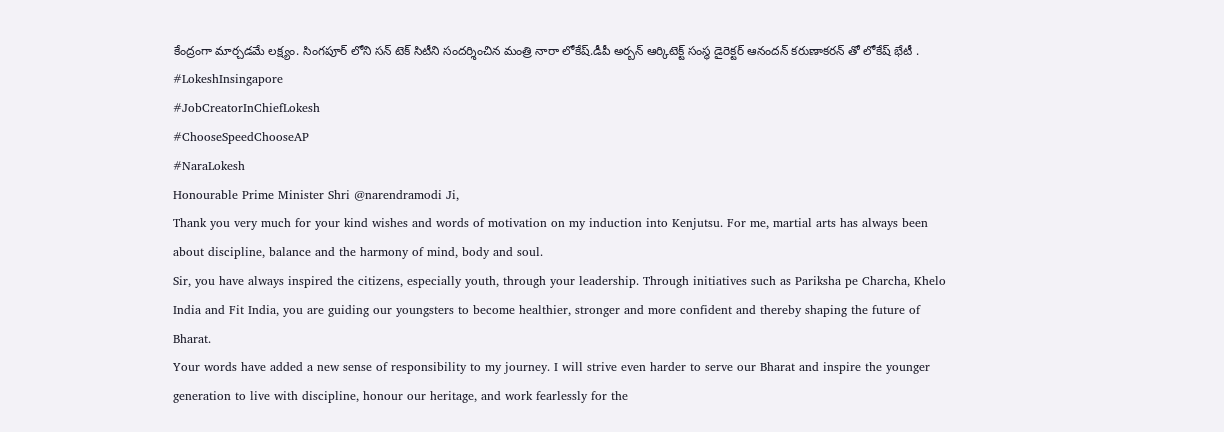కేంద్రంగా మార్చడమే లక్ష్యం. సింగపూర్ లోని సన్ టెక్ సిటీని సందర్శించిన మంత్రి నారా లోకేష్.డీపీ అర్బన్ ఆర్కిటెక్ట్ సంస్థ డైరెక్టర్ ఆనందన్ కరుణాకరన్ తో లోకేష్ భేటీ .
#LokeshInsingapore
#JobCreatorInChiefLokesh
#ChooseSpeedChooseAP
#NaraLokesh
Honourable Prime Minister Shri @narendramodi Ji,
Thank you very much for your kind wishes and words of motivation on my induction into Kenjutsu. For me, martial arts has always been about discipline, balance and the harmony of mind, body and soul.
Sir, you have always inspired the citizens, especially youth, through your leadership. Through initiatives such as Pariksha pe Charcha, Khelo India and Fit India, you are guiding our youngsters to become healthier, stronger and more confident and thereby shaping the future of Bharat.
Your words have added a new sense of responsibility to my journey. I will strive even harder to serve our Bharat and inspire the younger generation to live with discipline, honour our heritage, and work fearlessly for the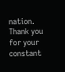nation. Thank you for your constant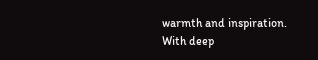warmth and inspiration.
With deep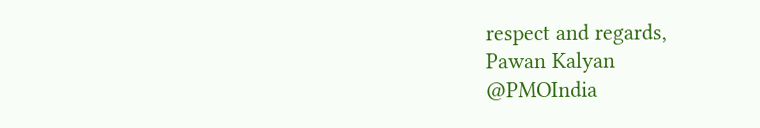respect and regards,
Pawan Kalyan
@PMOIndia